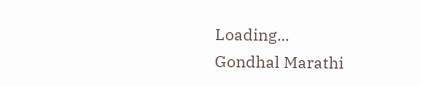Loading...
Gondhal Marathi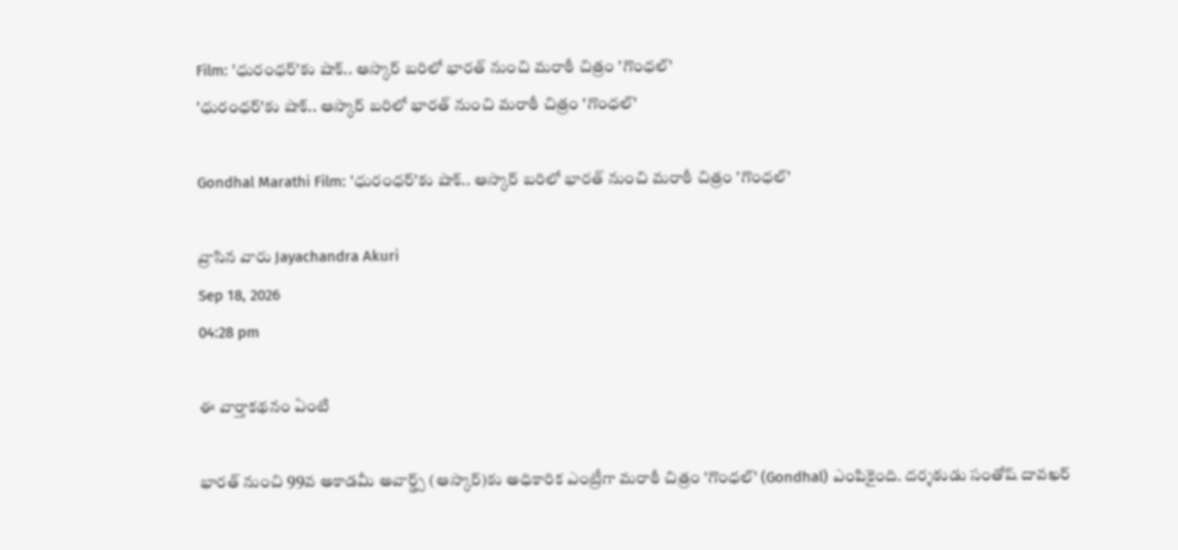Film: 'ధురంధర్‌'కు షాక్‌.. ఆస్కార్‌ బరిలో భారత్‌ నుంచి మరాఠీ చిత్రం 'గొంధల్‌'
'ధురంధర్‌'కు షాక్‌.. ఆస్కార్‌ బరిలో భారత్‌ నుంచి మరాఠీ చిత్రం 'గొంధల్‌'

Gondhal Marathi Film: 'ధురంధర్‌'కు షాక్‌.. ఆస్కార్‌ బరిలో భారత్‌ నుంచి మరాఠీ చిత్రం 'గొంధల్‌'

వ్రాసిన వారు Jayachandra Akuri
Sep 18, 2026
04:28 pm

ఈ వార్తాకథనం ఏంటి

భారత్‌ నుంచి 99వ అకాడమీ అవార్డ్స్‌ (ఆస్కార్‌)కు అధికారిక ఎంట్రీగా మరాఠీ చిత్రం 'గొంధల్‌' (Gondhal) ఎంపికైంది. దర్శకుడు సంతోష్‌ దావఖర్‌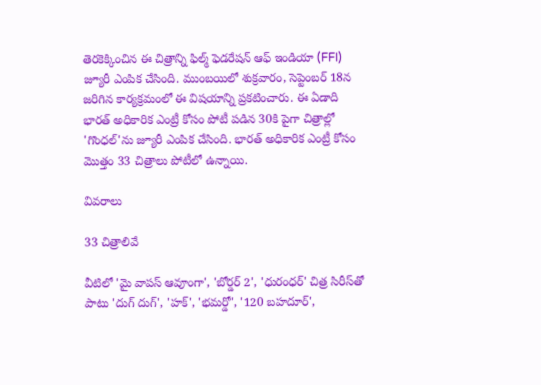తెరకెక్కించిన ఈ చిత్రాన్ని ఫిల్మ్‌ ఫెడరేషన్‌ ఆఫ్‌ ఇండియా (FFI) జ్యూరీ ఎంపిక చేసింది. ముంబయిలో శుక్రవారం, సెప్టెంబర్‌ 18న జరిగిన కార్యక్రమంలో ఈ విషయాన్ని ప్రకటించారు. ఈ ఏడాది భారత్‌ అధికారిక ఎంట్రీ కోసం పోటీ పడిన 30కి పైగా చిత్రాల్లో 'గొంధల్‌'ను జ్యూరీ ఎంపిక చేసింది. భారత్‌ అధికారిక ఎంట్రీ కోసం మొత్తం 33 చిత్రాలు పోటీలో ఉన్నాయి.

వివరాలు

33 చిత్రాలివే

వీటిలో 'మై వాపస్‌ ఆవూంగా', 'బోర్డర్‌ 2', 'ధురంధర్‌' చిత్ర సిరీస్‌తో పాటు 'దుగ్‌ దుగ్‌', 'హక్‌', 'భమర్డో', '120 బహదూర్‌',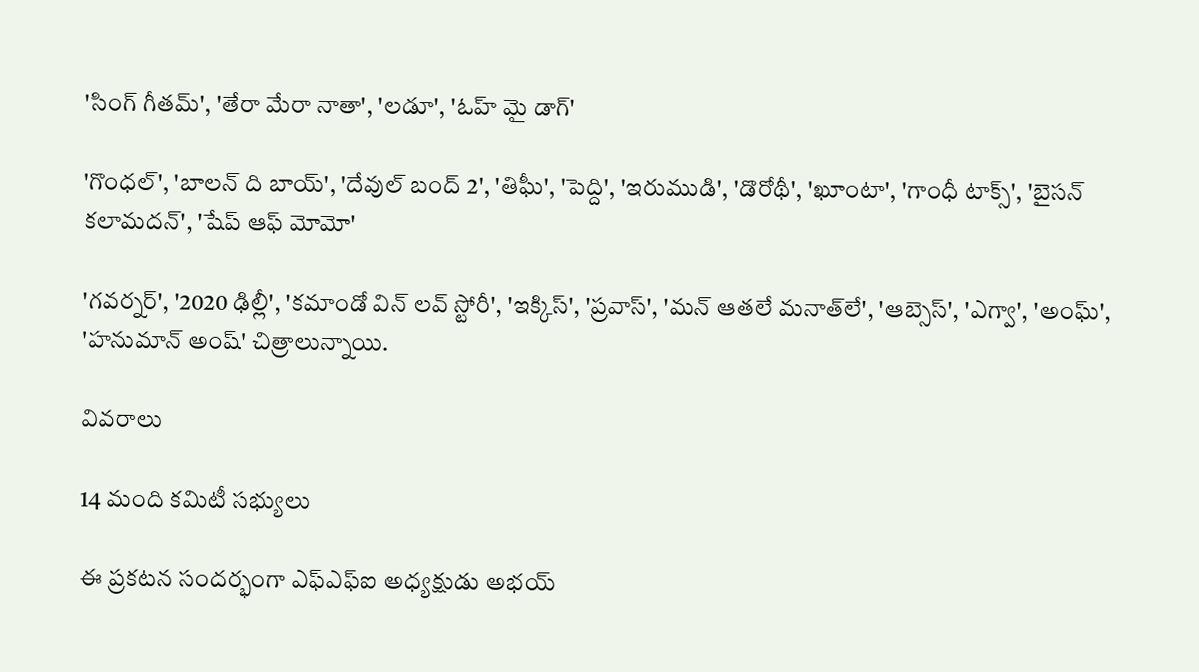'సింగ్‌ గీతమ్‌', 'తేరా మేరా నాతా', 'లడూ', 'ఓహ్‌ మై డాగ్‌'

'గొంధల్‌', 'బాలన్‌ ది బాయ్‌', 'దేవుల్‌ బంద్‌ 2', 'తిఘీ', 'పెద్ది', 'ఇరుముడి', 'డొరోథీ', 'ఖూంటా', 'గాంధీ టాక్స్‌', 'బైసన్‌ కలామదన్‌', 'షేప్‌ ఆఫ్‌ మోమో'

'గవర్నర్‌', '2020 ఢిల్లీ', 'కమాండో విన్‌ లవ్‌ స్టోరీ', 'ఇక్కిస్‌', 'ప్రవాస్‌', 'మన్‌ ఆతలే మనాత్‌లే', 'ఆబ్సెస్‌', 'ఎగ్వా', 'అంఘ్‌', 'హనుమాన్‌ అంష్‌' చిత్రాలున్నాయి.

వివరాలు

14 మంది కమిటీ సభ్యులు

ఈ ప్రకటన సందర్భంగా ఎఫ్‌ఎఫ్‌ఐ అధ్యక్షుడు అభయ్‌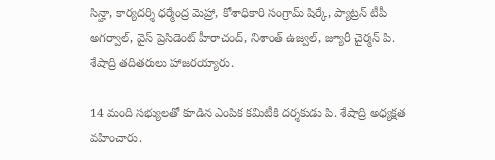సిన్హా, కార్యదర్శి ధర్మేంద్ర మెహ్రా, కోశాధికారి సంగ్రామ్‌ షిర్కే, ప్యాట్రన్‌ టీపీ అగర్వాల్‌, వైస్‌ ప్రెసిడెంట్‌ హీరాచంద్‌, నిశాంత్‌ ఉజ్వల్‌, జ్యూరీ చైర్మన్‌ పి. శేషాద్రి తదితరులు హాజరయ్యారు.

14 మంది సభ్యులతో కూడిన ఎంపిక కమిటీకి దర్శకుడు పి. శేషాద్రి అధ్యక్షత వహించారు.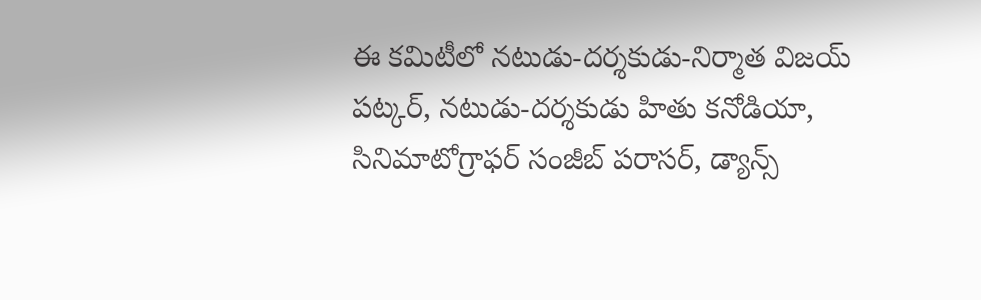ఈ కమిటీలో నటుడు-దర్శకుడు-నిర్మాత విజయ్‌ పట్కర్‌, నటుడు-దర్శకుడు హితు కనోడియా, సినిమాటోగ్రాఫర్‌ సంజీబ్‌ పరాసర్‌, డ్యాన్స్‌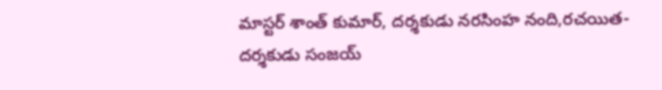మాస్టర్‌ శాంత్‌ కుమార్‌, దర్శకుడు నరసింహ నంది,రచయిత-దర్శకుడు సంజయ్‌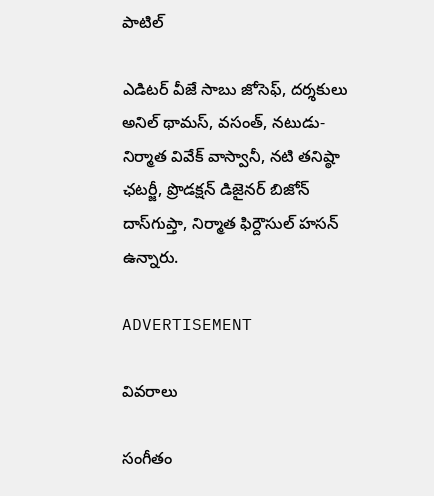పాటిల్‌

ఎడిటర్‌ వీజే సాబు జోసెఫ్‌, దర్శకులు అనిల్‌ థామస్‌, వసంత్‌, నటుడు-నిర్మాత వివేక్‌ వాస్వానీ, నటి తనిష్ఠా ఛటర్జీ, ప్రొడక్షన్‌ డిజైనర్‌ బిజోన్‌ దాస్‌గుప్తా, నిర్మాత ఫిర్దౌసుల్‌ హసన్‌ ఉన్నారు.

ADVERTISEMENT

వివరాలు

సంగీతం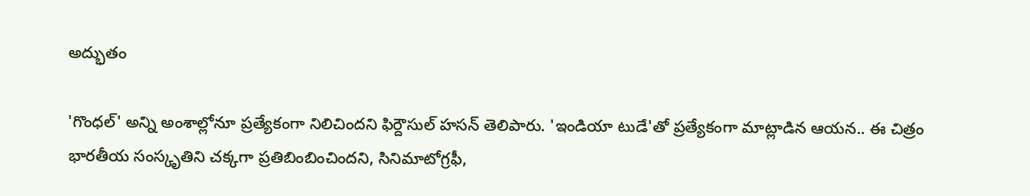అద్భుతం

'గొంధల్‌' అన్ని అంశాల్లోనూ ప్రత్యేకంగా నిలిచిందని ఫిర్దౌసుల్‌ హసన్‌ తెలిపారు. 'ఇండియా టుడే'తో ప్రత్యేకంగా మాట్లాడిన ఆయన.. ఈ చిత్రం భారతీయ సంస్కృతిని చక్కగా ప్రతిబింబించిందని, సినిమాటోగ్రఫీ,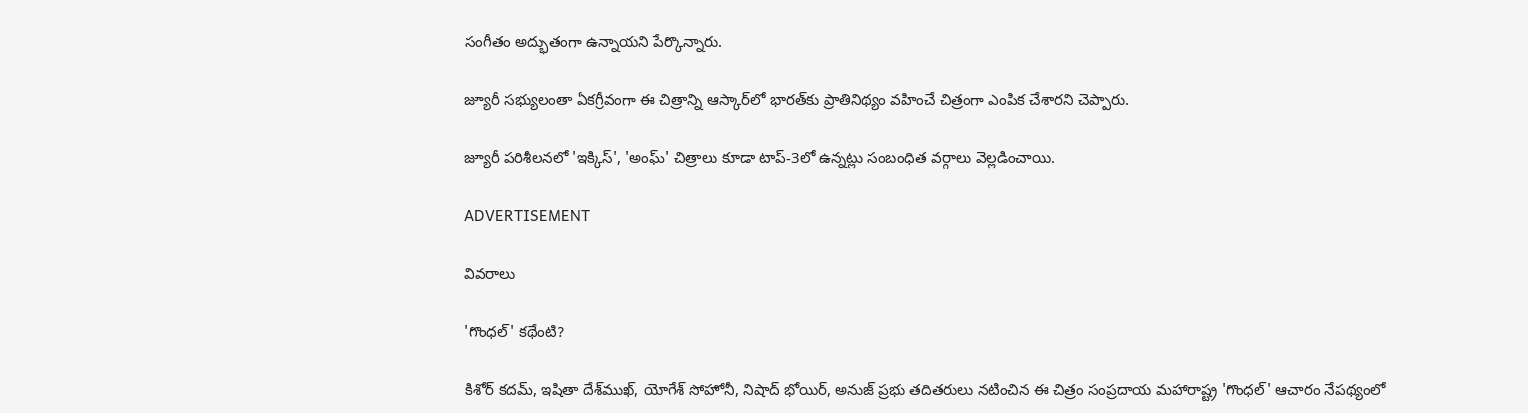సంగీతం అద్భుతంగా ఉన్నాయని పేర్కొన్నారు.

జ్యూరీ సభ్యులంతా ఏకగ్రీవంగా ఈ చిత్రాన్ని ఆస్కార్‌లో భారత్‌కు ప్రాతినిథ్యం వహించే చిత్రంగా ఎంపిక చేశారని చెప్పారు.

జ్యూరీ పరిశీలనలో 'ఇక్కిస్‌', 'అంఘ్‌' చిత్రాలు కూడా టాప్‌-3లో ఉన్నట్లు సంబంధిత వర్గాలు వెల్లడించాయి.

ADVERTISEMENT

వివరాలు

'గొంధల్‌' కథేంటి?

కిశోర్‌ కదమ్‌, ఇషితా దేశ్‌ముఖ్‌, యోగేశ్‌ సోహోనీ, నిషాద్‌ భోయిర్‌, అనుజ్‌ ప్రభు తదితరులు నటించిన ఈ చిత్రం సంప్రదాయ మహారాష్ట్ర 'గొంధల్‌' ఆచారం నేపథ్యంలో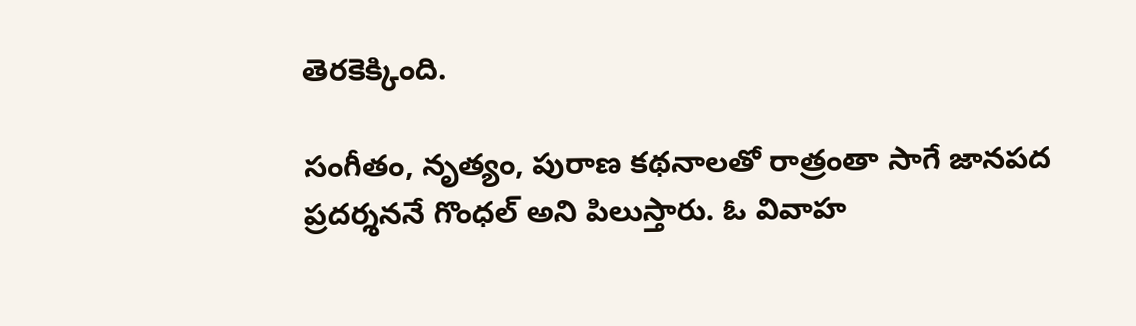తెరకెక్కింది.

సంగీతం, నృత్యం, పురాణ కథనాలతో రాత్రంతా సాగే జానపద ప్రదర్శననే గొంధల్‌ అని పిలుస్తారు. ఓ వివాహ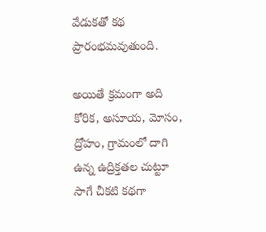వేడుకతో కథ ప్రారంభమవుతుంది.

అయితే క్రమంగా అది కోరిక, అసూయ, మోసం, ద్రోహం, గ్రామంలో దాగి ఉన్న ఉద్రిక్తతల చుట్టూ సాగే చీకటి కథగా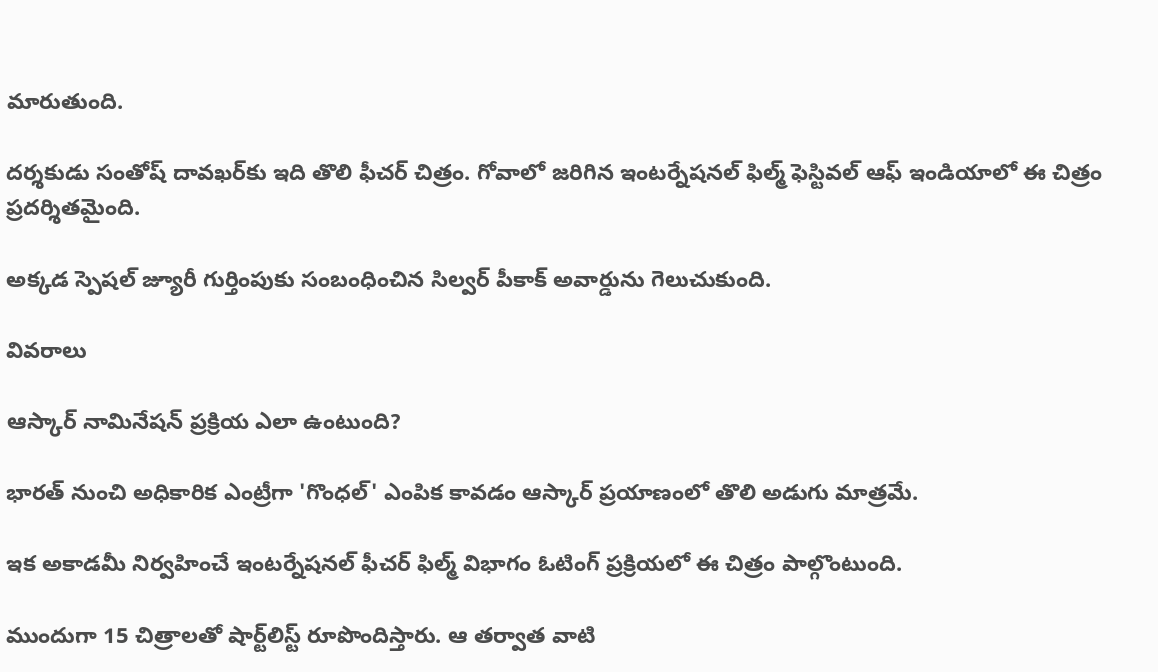మారుతుంది.

దర్శకుడు సంతోష్‌ దావఖర్‌కు ఇది తొలి ఫీచర్‌ చిత్రం. గోవాలో జరిగిన ఇంటర్నేషనల్‌ ఫిల్మ్‌ ఫెస్టివల్‌ ఆఫ్‌ ఇండియాలో ఈ చిత్రం ప్రదర్శితమైంది.

అక్కడ స్పెషల్‌ జ్యూరీ గుర్తింపుకు సంబంధించిన సిల్వర్‌ పీకాక్‌ అవార్డును గెలుచుకుంది.

వివరాలు

ఆస్కార్‌ నామినేషన్‌ ప్రక్రియ ఎలా ఉంటుంది?

భారత్‌ నుంచి అధికారిక ఎంట్రీగా 'గొంధల్‌' ఎంపిక కావడం ఆస్కార్‌ ప్రయాణంలో తొలి అడుగు మాత్రమే.

ఇక అకాడమీ నిర్వహించే ఇంటర్నేషనల్‌ ఫీచర్‌ ఫిల్మ్‌ విభాగం ఓటింగ్‌ ప్రక్రియలో ఈ చిత్రం పాల్గొంటుంది.

ముందుగా 15 చిత్రాలతో షార్ట్‌లిస్ట్‌ రూపొందిస్తారు. ఆ తర్వాత వాటి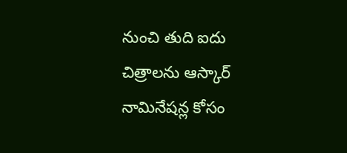నుంచి తుది ఐదు చిత్రాలను ఆస్కార్‌ నామినేషన్ల కోసం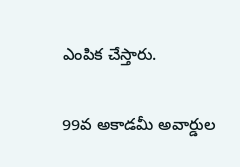ఎంపిక చేస్తారు.

99వ అకాడమీ అవార్డుల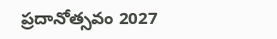ప్రదానోత్సవం 2027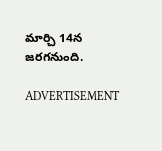మార్చి 14న జరగనుంది.

ADVERTISEMENT